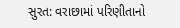સુરત: વરાછામાં પરિણીતાનો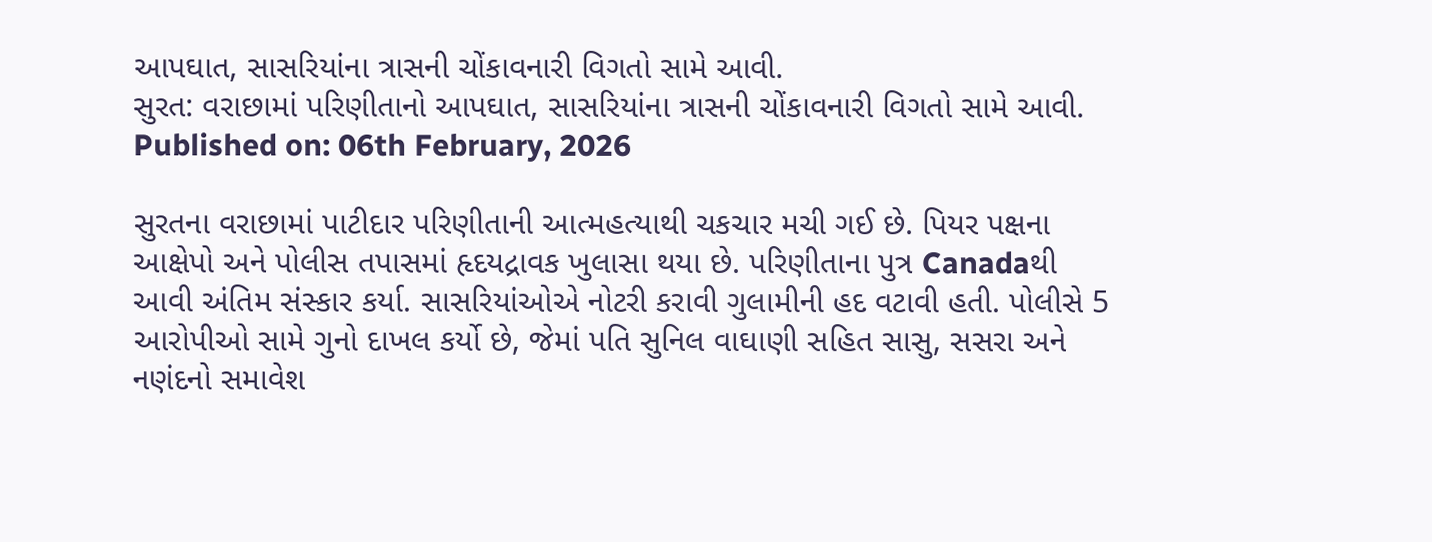આપઘાત, સાસરિયાંના ત્રાસની ચોંકાવનારી વિગતો સામે આવી.
સુરત: વરાછામાં પરિણીતાનો આપઘાત, સાસરિયાંના ત્રાસની ચોંકાવનારી વિગતો સામે આવી.
Published on: 06th February, 2026

સુરતના વરાછામાં પાટીદાર પરિણીતાની આત્મહત્યાથી ચકચાર મચી ગઈ છે. પિયર પક્ષના આક્ષેપો અને પોલીસ તપાસમાં હૃદયદ્રાવક ખુલાસા થયા છે. પરિણીતાના પુત્ર Canadaથી આવી અંતિમ સંસ્કાર કર્યા. સાસરિયાંઓએ નોટરી કરાવી ગુલામીની હદ વટાવી હતી. પોલીસે 5 આરોપીઓ સામે ગુનો દાખલ કર્યો છે, જેમાં પતિ સુનિલ વાઘાણી સહિત સાસુ, સસરા અને નણંદનો સમાવેશ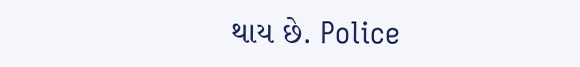થાય છે. Police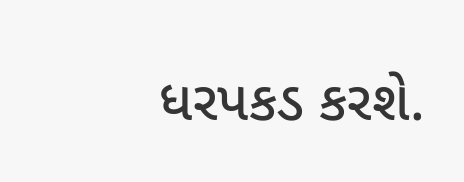ધરપકડ કરશે.